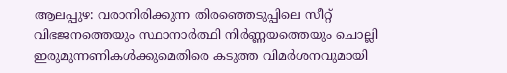ആലപ്പുഴ: വരാനിരിക്കുന്ന തിരഞ്ഞെടുപ്പിലെ സീറ്റ് വിഭജനത്തെയും സ്ഥാനാർത്ഥി നിർണ്ണയത്തെയും ചൊല്ലി ഇരുമുന്നണികൾക്കുമെതിരെ കടുത്ത വിമർശനവുമായി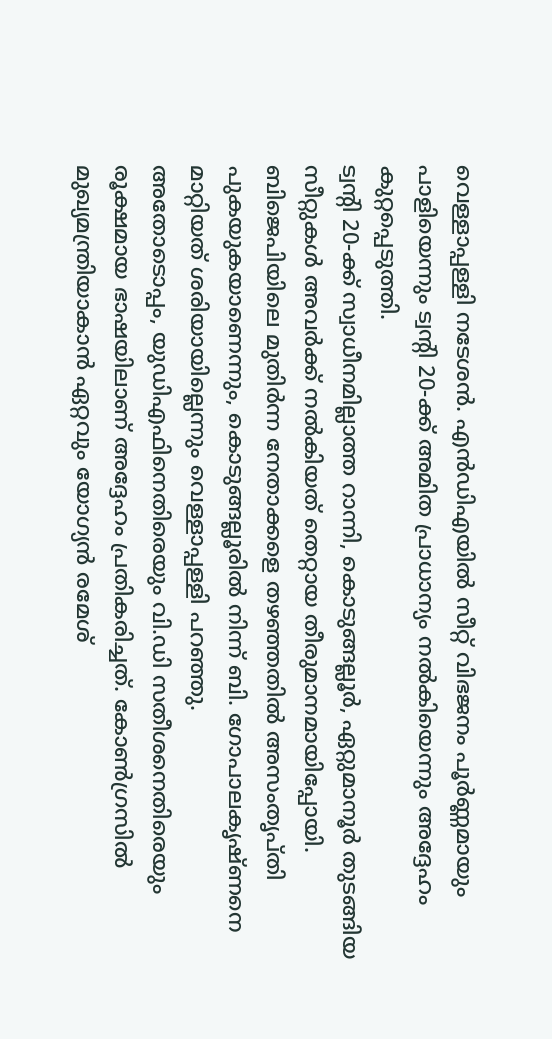വെള്ളാപ്പള്ളി നടേശൻ. എൻഡിഎയിൽ സീറ്റ് വിഭജനം പൂർണ്ണമായും പാളിയെന്നും ട്വന്റി 20-ക്ക് അമിത പ്രാധാന്യം നൽകിയെന്നും അദ്ദേഹം കുറ്റപ്പെടുത്തി.
ട്വന്റി 20-ക്ക് സ്വാധീനമില്ലാത്ത റാന്നി, കൊടുങ്ങല്ലൂർ, ഏറ്റുമാനൂർ തുടങ്ങിയ സീറ്റുകൾ അവർക്ക് നൽകിയത് തെറ്റായ തീരുമാനമായിപ്പോയി. ബിജെപിയിലെ മുതിർന്ന നേതാക്കളെ തഴഞ്ഞതിൽ അസംതൃപ്തി പുകയുകയാണെന്നും, കൊടുങ്ങല്ലൂരിൽ നിന്ന് ബി. ഗോപാലകൃഷ്ണനെ മാറ്റിയത് ശരിയായില്ലെന്നും വെള്ളാപ്പള്ളി പറഞ്ഞു.
അതോടൊപ്പം, യുഡിഎഫിനെതിരെയും വി.ഡി സതീശനെതിരെയും രൂക്ഷമായ ഭാഷയിലാണ് അദ്ദേഹം പ്രതികരിച്ചത്. കോൺഗ്രസിൽ മുഖ്യമന്ത്രിയാകാൻ ഏറ്റവും യോഗ്യൻ രമേശ്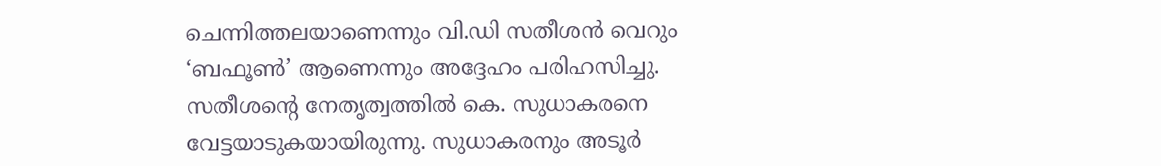ചെന്നിത്തലയാണെന്നും വി.ഡി സതീശൻ വെറും ‘ബഫൂൺ’ ആണെന്നും അദ്ദേഹം പരിഹസിച്ചു. സതീശൻ്റെ നേതൃത്വത്തിൽ കെ. സുധാകരനെ വേട്ടയാടുകയായിരുന്നു. സുധാകരനും അടൂർ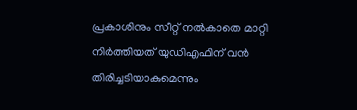പ്രകാശിനും സീറ്റ് നൽകാതെ മാറ്റി നിർത്തിയത് യുഡിഎഫിന് വൻ തിരിച്ചടിയാകുമെന്നും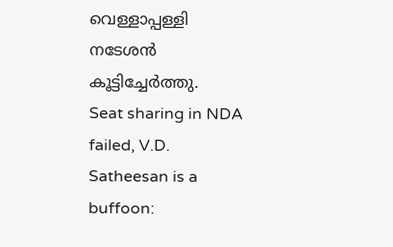വെള്ളാപ്പള്ളി നടേശൻ കൂട്ടിച്ചേർത്തു.
Seat sharing in NDA failed, V.D. Satheesan is a buffoon: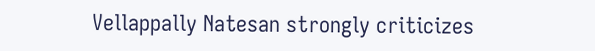Vellappally Natesan strongly criticizes